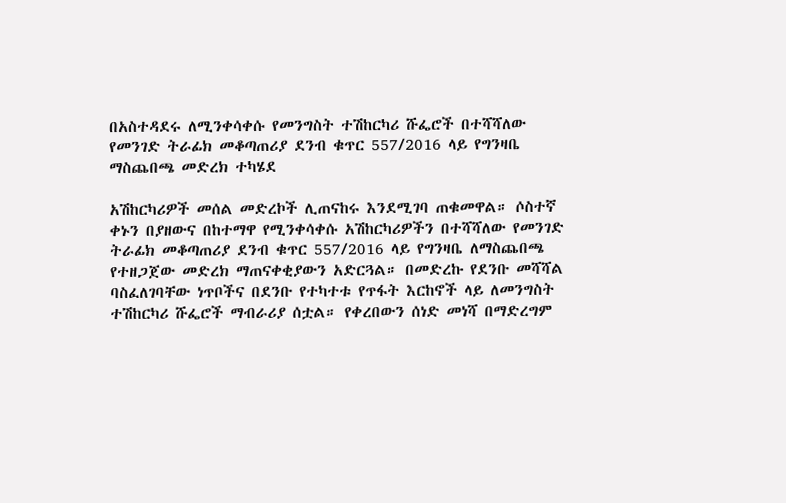በአስተዳደሩ ለሚንቀሳቀሱ የመንግስት ተሽከርካሪ ሹፌሮች በተሻሻለው የመንገድ ትራፊክ መቆጣጠሪያ ደንብ ቁጥር 557/2016 ላይ የግንዛቤ ማስጨበጫ መድረክ ተካሄደ

አሽከርካሪዎች መሰል መድረኮች ሊጠናከሩ እንደሚገባ ጠቁመዋል። ሶስተኛ ቀኑን በያዘውና በከተማዋ የሚንቀሳቀሱ አሽከርካሪዎችን በተሻሻለው የመንገድ ትራፊክ መቆጣጠሪያ ደንብ ቁጥር 557/2016 ላይ የግንዛቤ ለማስጨበጫ የተዘጋጀው መድረክ ማጠናቀቂያውን አድርጓል። በመድረኩ የደንቡ መሻሻል ባስፈለገባቸው ነጥቦችና በደንቡ የተካተቱ የጥፋት እርከኖች ላይ ለመንግስት ተሽከርካሪ ሹፌሮች ማብራሪያ ሰቷል። የቀረበውን ሰነድ መነሻ በማድረግም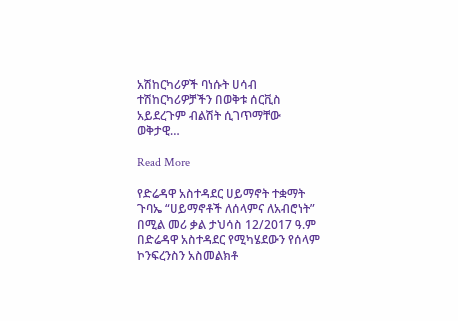አሽከርካሪዎች ባነሱት ሀሳብ ተሽከርካሪዎቻችን በወቅቱ ሰርቪስ አይደረጉም ብልሽት ሲገጥማቸው ወቅታዊ…

Read More

የድሬዳዋ አስተዳደር ሀይማኖት ተቋማት ጉባኤ “ሀይማኖቶች ለሰላምና ለአብሮነት” በሚል መሪ ቃል ታህሳስ 12/2017 ዓ.ም በድሬዳዋ አስተዳደር የሚካሄደውን የሰላም ኮንፍረንስን አስመልክቶ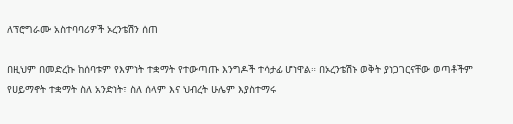ለፕሮግራሙ አስተባባሪዎች ኦረንቴሽን ሰጠ

በዚህም በመድረኩ ከሰባቱም የእምነት ተቋማት የተውጣጡ እንግዶች ተሳታፊ ሆነዋል። በኦረንቴሽኑ ወቅት ያነጋገርናቸው ወጣቶችም የሀይማኖት ተቋማት ስለ አንድነት፣ ስለ ሰላም እና ህብረት ሁሌም እያስተማሩ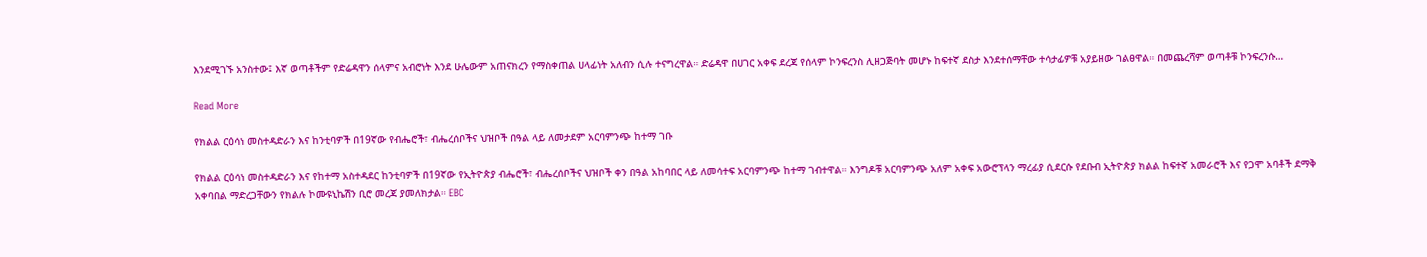እንደሚገኙ አንስተው፤ እኛ ወጣቶችም የድሬዳዋን ሰላምና አብሮነት እንደ ሁሌውም አጠናክረን የማስቀጠል ሀላፊነት አለብን ሲሉ ተናግረዋል። ድሬዳዋ በሀገር አቀፍ ደረጃ የሰላም ኮንፍረንስ ሊዘጋጅባት መሆኑ ከፍተኛ ደስታ እንደተሰማቸው ተሳታፊዎቹ አያይዘው ገልፀዋል። በመጨረሻም ወጣቶቹ ኮንፍረንሱ…

Read More

የክልል ርዕሳነ መስተዳድራን እና ከንቲባዎች በ19ኛው የብሔሮች፣ ብሔረሰቦችና ህዝቦች በዓል ላይ ለመታደም አርባምንጭ ከተማ ገቡ

የክልል ርዕሳነ መስተዳድራን እና የከተማ አስተዳደር ከንቲባዎች በ19ኛው የኢትዮጵያ ብሔሮች፣ ብሔረሰቦችና ህዝቦች ቀን በዓል አከባበር ላይ ለመሳተፍ አርባምንጭ ከተማ ገብተዋል። እንግዶቹ አርባምንጭ አለም አቀፍ አውሮፕላን ማረፊያ ሲደርሱ የደቡብ ኢትዮጵያ ክልል ከፍተኛ አመራሮች እና የጋሞ አባቶች ደማቅ አቀባበል ማድረጋቸውን የክልሉ ኮሙዩኒኬሽን ቢሮ መረጃ ያመለክታል። EBC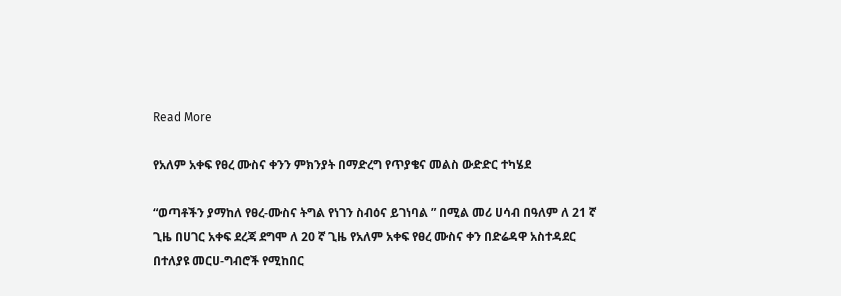Read More

የአለም አቀፍ የፀረ ሙስና ቀንን ምክንያት በማድረግ የጥያቄና መልስ ውድድር ተካሄደ

“ወጣቶችን ያማከለ የፀረ-ሙስና ትግል የነገን ስብዕና ይገነባል ” በሚል መሪ ሀሳብ በዓለም ለ 21 ኛ ጊዜ በሀገር አቀፍ ደረጃ ደግሞ ለ 20 ኛ ጊዜ የአለም አቀፍ የፀረ ሙስና ቀን በድሬዳዋ አስተዳደር በተለያዩ መርሀ-ግብሮች የሚከበር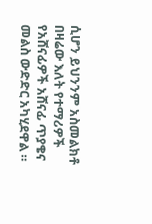ሲሆን ይህንንም አስመልክቶ በዛሬው እለት የተማሪዎች የአሸናፊዎች አሸናፊ ጥያቄና መልስ ውድድር አካሂደዋል ።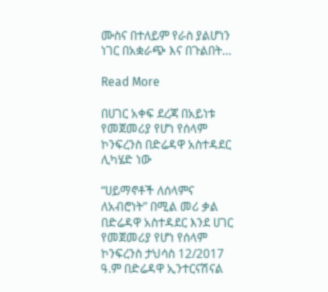ሙስና በተለይም የራስ ያልሆነን ነገር በአቋራጭ እና በጉልበት…

Read More

በሀገር አቀፍ ደረጃ በአይነቱ የመጀመሪያ የሆነ የሰላም ኮንፍረንስ በድሬዳዋ አስተዳደር ሊካሄድ ነው

“ሀይማኖቶች ለሰላምና ለአብሮነት” በሚል መሪ ቃል በድሬዳዋ አስተዳደር እንደ ሀገር የመጀመሪያ የሆነ የሰላም ኮንፍረንስ ታህሳስ 12/2017 ዓ.ም በድሬዳዋ ኢንተርናሽናል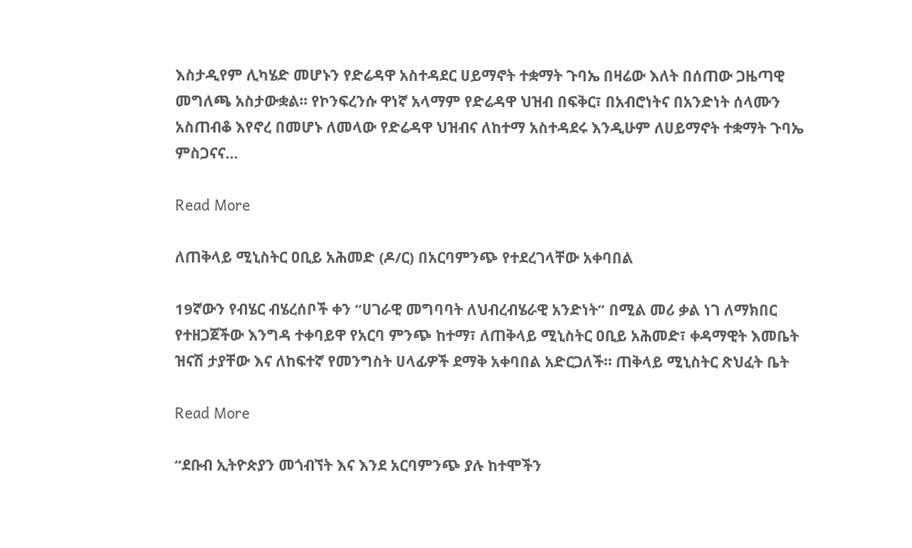እስታዲየም ሊካሄድ መሆኑን የድሬዳዋ አስተዳደር ሀይማኖት ተቋማት ጉባኤ በዛሬው እለት በሰጠው ጋዜጣዊ መግለጫ አስታውቋል። የኮንፍረንሱ ዋነኛ አላማም የድሬዳዋ ህዝብ በፍቅር፣ በአብሮነትና በአንድነት ሰላሙን አስጠብቆ እየኖረ በመሆኑ ለመላው የድሬዳዋ ህዝብና ለከተማ አስተዳደሩ እንዲሁም ለሀይማኖት ተቋማት ጉባኤ ምስጋናና…

Read More

ለጠቅላይ ሚኒስትር ዐቢይ አሕመድ (ዶ/ር) በአርባምንጭ የተደረገላቸው አቀባበል

19ኛውን የብሄር ብሄረሰቦች ቀን “ሀገራዊ መግባባት ለህብረብሄራዊ አንድነት” በሚል መሪ ቃል ነገ ለማክበር የተዘጋጀችው እንግዳ ተቀባይዋ የአርባ ምንጭ ከተማ፣ ለጠቅላይ ሚኒስትር ዐቢይ አሕመድ፣ ቀዳማዊት እመቤት ዝናሽ ታያቸው እና ለከፍተኛ የመንግስት ሀላፊዎች ደማቅ አቀባበል አድርጋለች። ጠቅላይ ሚኒስትር ጽህፈት ቤት

Read More

“ደቡብ ኢትዮጵያን መጎብኘት እና እንደ አርባምንጭ ያሉ ከተሞችን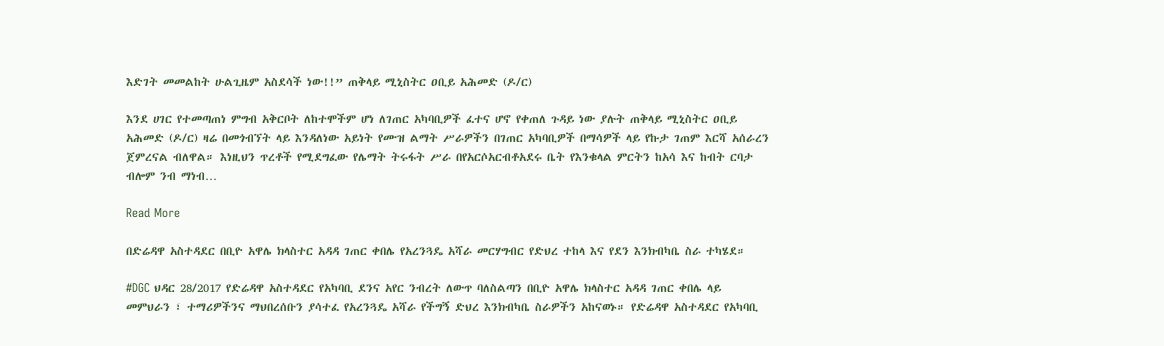እድገት መመልከት ሁልጊዜም አስደሳች ነው!!” ጠቅላይ ሚኒስትር ዐቢይ አሕመድ (ዶ/ር)

እንደ ሀገር የተመጣጠነ ምግብ አቅርቦት ለከተሞችም ሆነ ለገጠር አካባቢዎች ፈተና ሆኖ የቀጠለ ጉዳይ ነው ያሉት ጠቅላይ ሚኒስትር ዐቢይ አሕመድ (ዶ/ር) ዛሬ በመጎብኘት ላይ እንዳለነው አይነት የሙዝ ልማት ሥራዎችን በገጠር አካባቢዎች በማሳዎች ላይ የኩታ ገጠም እርሻ አሰራረን ጀምረናል ብለዋል። እነዚህን ጥረቶች የሚደግፈው የሌማት ትሩፋት ሥራ በየአርሶአርብቶአደሩ ቤት የእንቁላል ምርትን ከአሳ እና ከብት ርባታ ብሎም ንብ ማነብ…

Read More

በድሬዳዋ አስተዳደር በቢዮ አዋሌ ክላስተር አዳዳ ገጠር ቀበሌ የአረንጓዴ አሻራ መርሃግብር የድህረ ተከላ እና የደን እንክብካቤ ስራ ተካሄደ።

#DGC ህዳር 28/2017 የድሬዳዋ አስተዳደር የአካባቢ ደንና አየር ንብረት ለውጥ ባለስልጣን በቢዮ አዋሌ ክላስተር አዳዳ ገጠር ቀበሌ ላይ መምህራን ፣ ተማሪዎችንና ማህበረሰቡን ያሳተፈ የአረንጓዴ አሻራ የችግኝ ድህረ እንክብካቤ ስራዎችን አከናወኑ። የድሬዳዋ አስተዳደር የአካባቢ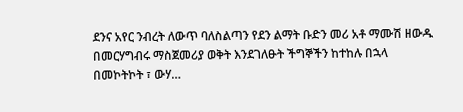ደንና አየር ንብረት ለውጥ ባለስልጣን የደን ልማት ቡድን መሪ አቶ ማሙሽ ዘውዱ በመርሃግብሩ ማስጀመሪያ ወቅት እንደገለፁት ችግኞችን ከተከሉ በኋላ በመኮትኮት ፣ ውሃ…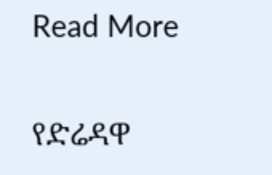Read More

የድሬዳዋ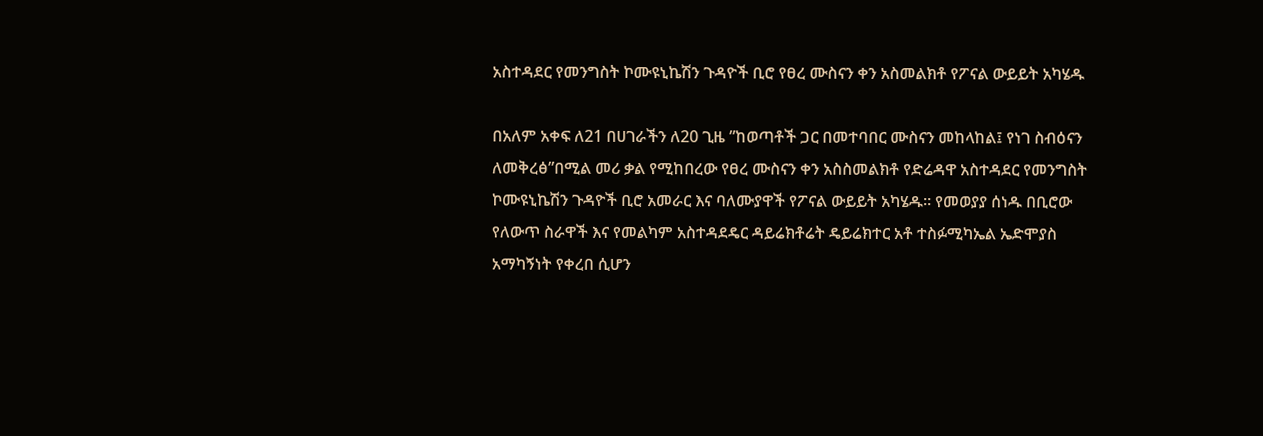አስተዳደር የመንግስት ኮሙዩኒኬሽን ጉዳዮች ቢሮ የፀረ ሙስናን ቀን አስመልክቶ የፖናል ውይይት አካሄዱ

በአለም አቀፍ ለ21 በሀገራችን ለ20 ጊዜ ”ከወጣቶች ጋር በመተባበር ሙስናን መከላከል፤ የነገ ስብዕናን ለመቅረፅ”በሚል መሪ ቃል የሚከበረው የፀረ ሙስናን ቀን አስስመልክቶ የድሬዳዋ አስተዳደር የመንግስት ኮሙዩኒኬሽን ጉዳዮች ቢሮ አመራር እና ባለሙያዋች የፖናል ውይይት አካሄዱ። የመወያያ ሰነዱ በቢሮው የለውጥ ስራዋች እና የመልካም አስተዳደዴር ዳይሬክቶሬት ዴይሬክተር አቶ ተስፉሚካኤል ኤድሞያስ አማካኝነት የቀረበ ሲሆን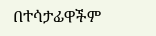በተሳታፊዋችም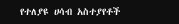የተለያዩ ሀሳብ አስተያየቶች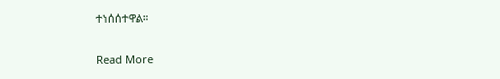ተነሰሰተዋል።

Read More